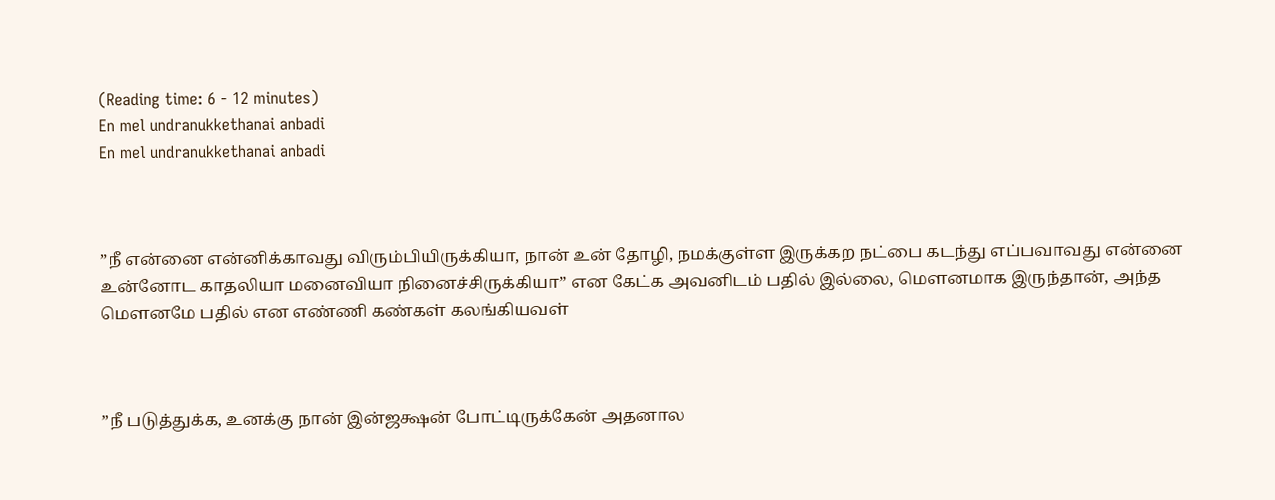(Reading time: 6 - 12 minutes)
En mel undranukkethanai anbadi
En mel undranukkethanai anbadi



”நீ என்னை என்னிக்காவது விரும்பியிருக்கியா, நான் உன் தோழி, நமக்குள்ள இருக்கற நட்பை கடந்து எப்பவாவது என்னை உன்னோட காதலியா மனைவியா நினைச்சிருக்கியா” என கேட்க அவனிடம் பதில் இல்லை, மௌனமாக இருந்தான், அந்த மௌனமே பதில் என எண்ணி கண்கள் கலங்கியவள்



”நீ படுத்துக்க, உனக்கு நான் இன்ஜக்ஷன் போட்டிருக்கேன் அதனால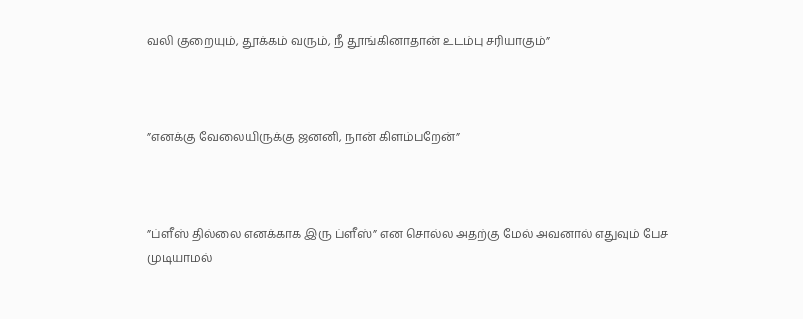வலி குறையும், தூக்கம் வரும், நீ தூங்கினாதான் உடம்பு சரியாகும்”



”எனக்கு வேலையிருக்கு ஜனனி, நான் கிளம்பறேன்”



”ப்ளீஸ் தில்லை எனக்காக இரு ப்ளீஸ்” என சொல்ல அதற்கு மேல் அவனால் எதுவும் பேச முடியாமல்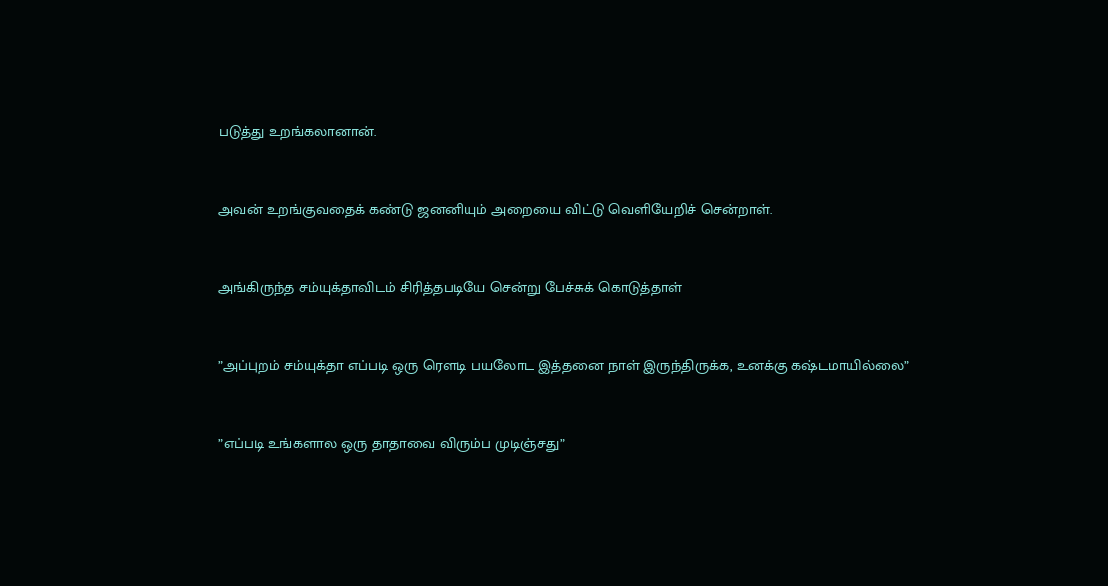படுத்து உறங்கலானான்.



அவன் உறங்குவதைக் கண்டு ஜனனியும் அறையை விட்டு வெளியேறிச் சென்றாள்.



அங்கிருந்த சம்யுக்தாவிடம் சிரித்தபடியே சென்று பேச்சுக் கொடுத்தாள்



”அப்புறம் சம்யுக்தா எப்படி ஒரு ரௌடி பயலோட இத்தனை நாள் இருந்திருக்க, உனக்கு கஷ்டமாயில்லை”



”எப்படி உங்களால ஒரு தாதாவை விரும்ப முடிஞ்சது”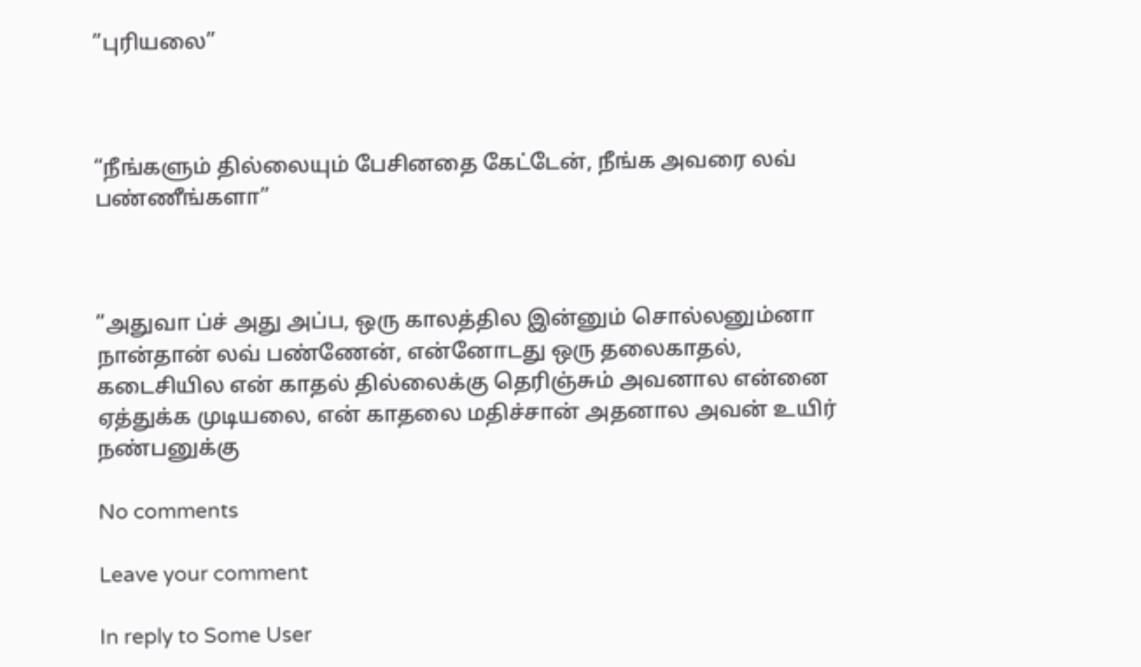”புரியலை”



“நீங்களும் தில்லையும் பேசினதை கேட்டேன், நீங்க அவரை லவ் பண்ணீங்களா”



”அதுவா ப்ச் அது அப்ப, ஒரு காலத்தில இன்னும் சொல்லனும்னா நான்தான் லவ் பண்ணேன், என்னோடது ஒரு தலைகாதல், கடைசியில என் காதல் தில்லைக்கு தெரிஞ்சும் அவனால என்னை ஏத்துக்க முடியலை, என் காதலை மதிச்சான் அதனால அவன் உயிர் நண்பனுக்கு

No comments

Leave your comment

In reply to Some User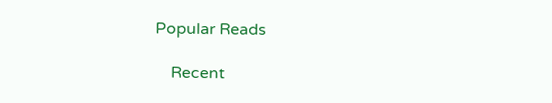Popular Reads

    Recent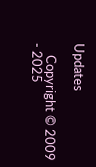Updates

    Copyright © 2009 - 2025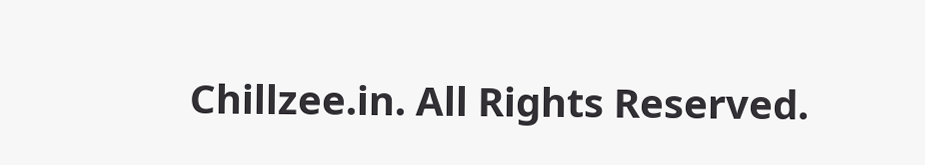Chillzee.in. All Rights Reserved.